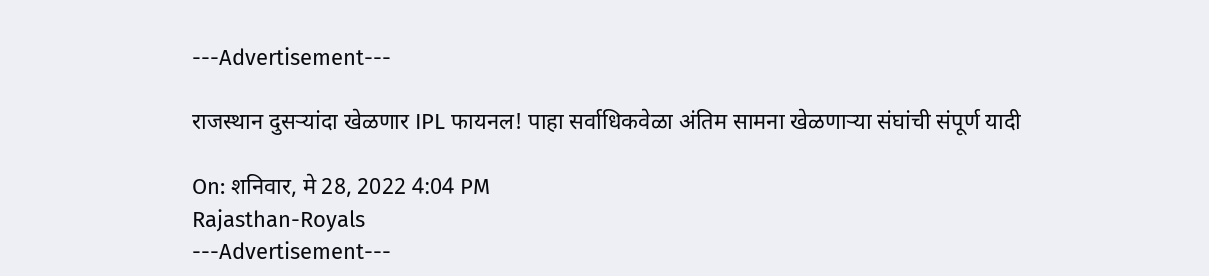---Advertisement---

राजस्थान दुसऱ्यांदा खेळणार IPL फायनल! पाहा सर्वाधिकवेळा अंतिम सामना खेळणाऱ्या संघांची संपूर्ण यादी

On: शनिवार, मे 28, 2022 4:04 PM
Rajasthan-Royals
---Advertisement---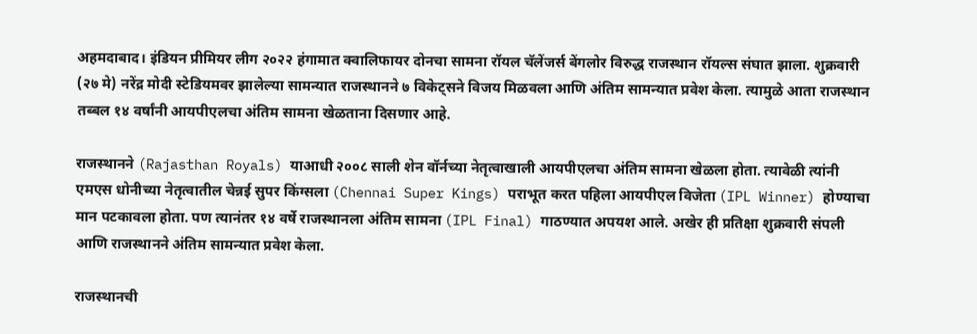अहमदाबाद। इंडियन प्रीमियर लीग २०२२ हंगामात क्वालिफायर दोनचा सामना रॉयल चॅलेंजर्स बेंगलोर विरुद्ध राजस्थान रॉयल्स संघात झाला. शुक्रवारी (२७ मे) नरेंद्र मोदी स्टेडियमवर झालेल्या सामन्यात राजस्थानने ७ विकेट्सने विजय मिळवला आणि अंतिम सामन्यात प्रवेश केला. त्यामुळे आता राजस्थान तब्बल १४ वर्षांनी आयपीएलचा अंतिम सामना खेळताना दिसणार आहे.

राजस्थानने (Rajasthan Royals) याआधी २००८ साली शेन वॉर्नच्या नेतृत्वाखाली आयपीएलचा अंतिम सामना खेळला होता. त्यावेळी त्यांनी एमएस धोनीच्या नेतृत्वातील चेन्नई सुपर किंग्सला (Chennai Super Kings) पराभूत करत पहिला आयपीएल विजेता (IPL Winner) होण्याचा मान पटकावला होता. पण त्यानंतर १४ वर्षे राजस्थानला अंतिम सामना (IPL Final) गाठण्यात अपयश आले. अखेर ही प्रतिक्षा शुक्रवारी संपली आणि राजस्थानने अंतिम सामन्यात प्रवेश केला.

राजस्थानची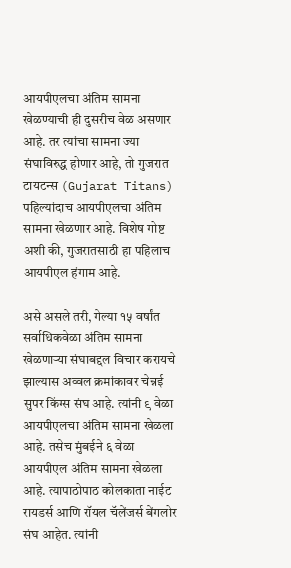आयपीएलचा अंतिम सामना खेळण्याची ही दुसरीच वेळ असणार आहे. तर त्यांचा सामना ज्या संघाविरुद्ध होणार आहे, तो गुजरात टायटन्स (Gujarat Titans) पहिल्यांदाच आयपीएलचा अंतिम सामना खेळणार आहे. विशेष गोष्ट अशी की, गुजरातसाठी हा पहिलाच आयपीएल हंगाम आहे.

असे असले तरी, गेल्या १५ वर्षांत सर्वाधिकवेळा अंतिम सामना खेळणाऱ्या संघाबद्दल विचार करायचे झाल्यास अव्वल क्रमांकावर चेन्नई सुपर किंग्स संघ आहे. त्यांनी ९ वेळा आयपीएलचा अंतिम सामना खेळला आहे. तसेच मुंबईने ६ वेळा आयपीएल अंतिम सामना खेळला आहे. त्यापाठोपाठ कोलकाता नाईट रायडर्स आणि रॉयल चॅलेंजर्स बेंगलोर संघ आहेत. त्यांनी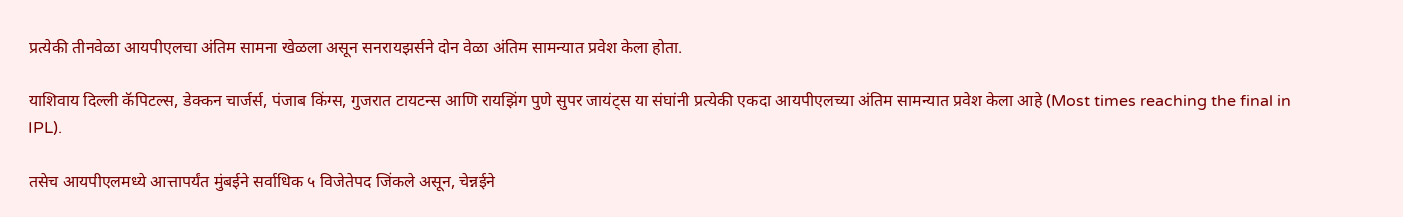प्रत्येकी तीनवेळा आयपीएलचा अंतिम सामना खेळला असून सनरायझर्सने दोन वेळा अंतिम सामन्यात प्रवेश केला होता.

याशिवाय दिल्ली कॅपिटल्स, डेक्कन चार्जर्स, पंजाब किंग्स, गुजरात टायटन्स आणि रायझिंग पुणे सुपर जायंट्स या संघांनी प्रत्येकी एकदा आयपीएलच्या अंतिम सामन्यात प्रवेश केला आहे (Most times reaching the final in IPL).

तसेच आयपीएलमध्ये आत्तापर्यंत मुंबईने सर्वाधिक ५ विजेतेपद जिंकले असून, चेन्नईने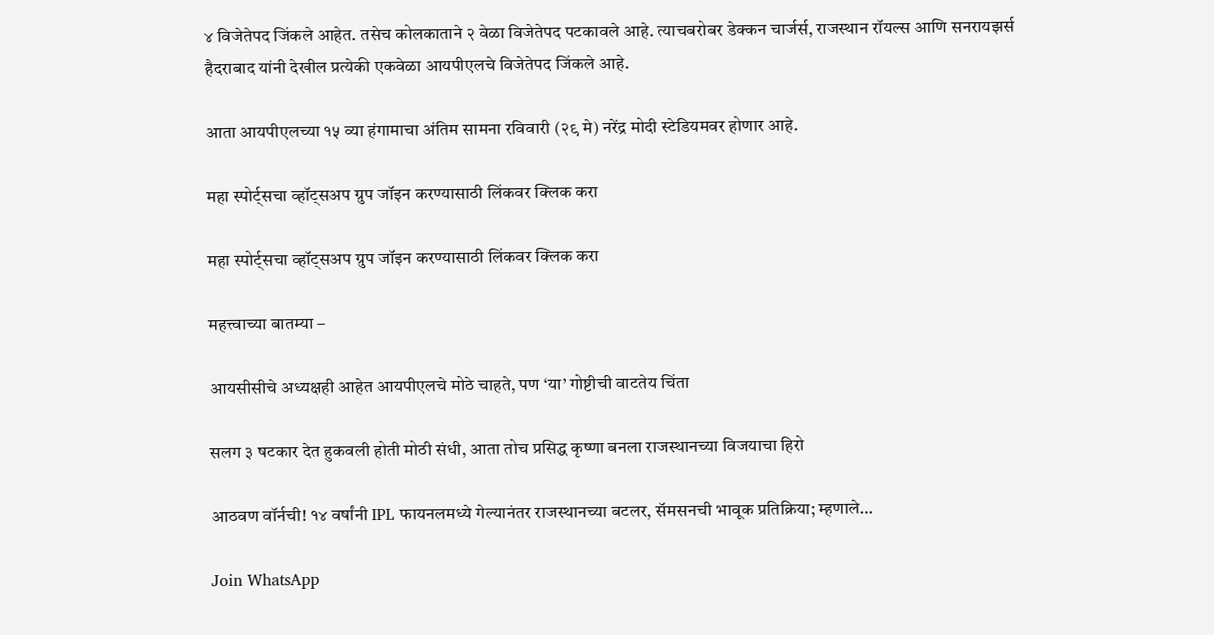४ विजेतेपद जिंकले आहेत. तसेच कोलकाताने २ वेळा विजेतेपद पटकावले आहे. त्याचबरोबर डेक्कन चार्जर्स, राजस्थान रॉयल्स आणि सनरायझर्स हैदराबाद यांनी देखील प्रत्येकी एकवेळा आयपीएलचे विजेतेपद जिंकले आहे.

आता आयपीएलच्या १५ व्या हंगामाचा अंतिम सामना रविवारी (२९ मे) नरेंद्र मोदी स्टेडियमवर होणार आहे.

महा स्पोर्ट्सचा व्हॉट्सअप ग्रुप जॉइन करण्यासाठी लिंकवर क्लिक करा

महा स्पोर्ट्सचा व्हॉट्सअप ग्रुप जॉइन करण्यासाठी लिंकवर क्लिक करा

महत्त्वाच्या बातम्या –

आयसीसीचे अध्यक्षही आहेत आयपीएलचे मोठे चाहते, पण ‘या’ गोष्टीची वाटतेय चिंता

सलग ३ षटकार देत हुकवली होती मोठी संधी, आता तोच प्रसिद्ध कृष्णा बनला राजस्थानच्या विजयाचा हिरो

आठवण वॉर्नची! १४ वर्षांनी IPL फायनलमध्ये गेल्यानंतर राजस्थानच्या बटलर, सॅमसनची भावूक प्रतिक्रिया; म्हणाले…

Join WhatsApp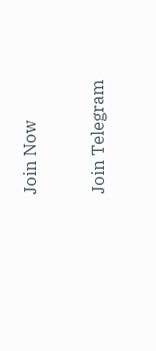Join Now

Join Telegram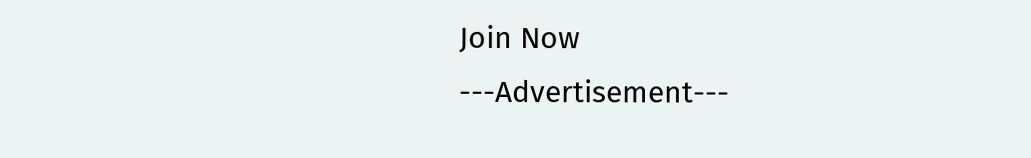Join Now
---Advertisement---